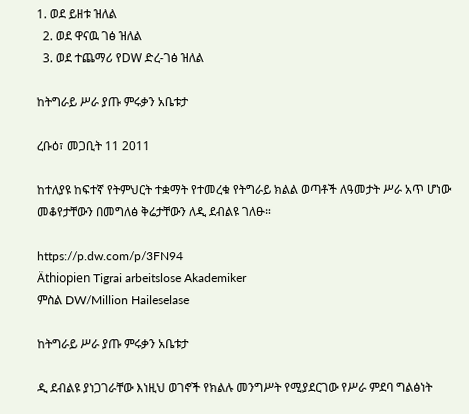1. ወደ ይዘቱ ዝለል
  2. ወደ ዋናዉ ገፅ ዝለል
  3. ወደ ተጨማሪ የDW ድረ-ገፅ ዝለል

ከትግራይ ሥራ ያጡ ምሩቃን አቤቱታ

ረቡዕ፣ መጋቢት 11 2011

ከተለያዩ ከፍተኛ የትምህርት ተቋማት የተመረቁ የትግራይ ክልል ወጣቶች ለዓመታት ሥራ አጥ ሆነው መቆየታቸውን በመግለፅ ቅሬታቸውን ለዲ ደብልዩ ገለፁ።

https://p.dw.com/p/3FN94
Äthiopien Tigrai arbeitslose Akademiker
ምስል DW/Million Haileselase

ከትግራይ ሥራ ያጡ ምሩቃን አቤቱታ

ዲ ደብልዩ ያነጋገራቸው እነዚህ ወገኖች የክልሉ መንግሥት የሚያደርገው የሥራ ምደባ ግልፅነት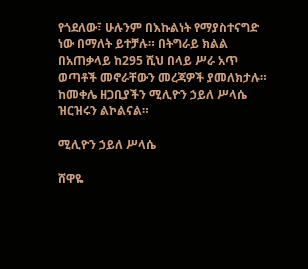የጎደለው፣ ሁሉንም በእኩልነት የማያስተናግድ ነው በማለት ይተቻሉ። በትግራይ ክልል በአጠቃላይ ከ295 ሺህ በላይ ሥራ አጥ ወጣቶች መኖራቸውን መረጃዎች ያመለክታሉ። ከመቀሌ ዘጋቢያችን ሚሊዮን ኃይለ ሥላሴ ዝርዝሩን ልኮልናል።

ሚሊዮን ኃይለ ሥላሴ

ሸዋዬ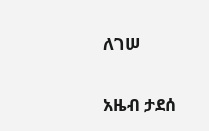ለገሠ

አዜብ ታደሰ